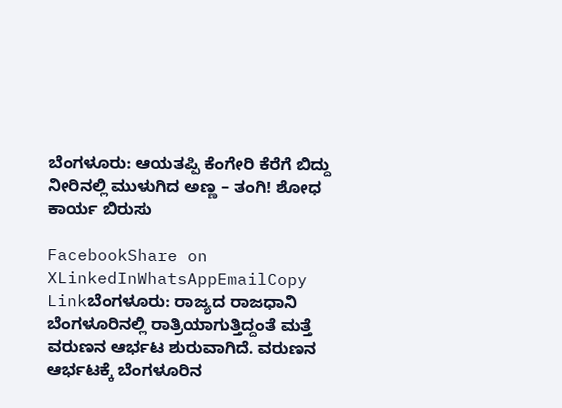ಬೆಂಗಳೂರು: ಆಯತಪ್ಪಿ ಕೆಂಗೇರಿ ಕೆರೆಗೆ ಬಿದ್ದು ನೀರಿನಲ್ಲಿ ಮುಳುಗಿದ ಅಣ್ಣ – ತಂಗಿ! ಶೋಧ ಕಾರ್ಯ ಬಿರುಸು

FacebookShare on XLinkedInWhatsAppEmailCopy Linkಬೆಂಗಳೂರು: ರಾಜ್ಯದ ರಾಜಧಾನಿ ಬೆಂಗಳೂರಿನಲ್ಲಿ ರಾತ್ರಿಯಾಗುತ್ತಿದ್ದಂತೆ ಮತ್ತೆ ವರುಣನ ಆರ್ಭಟ ಶುರುವಾಗಿದೆ. ವರುಣನ ಆರ್ಭಟಕ್ಕೆ ಬೆಂಗಳೂರಿನ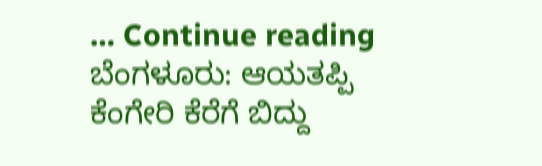… Continue reading ಬೆಂಗಳೂರು: ಆಯತಪ್ಪಿ ಕೆಂಗೇರಿ ಕೆರೆಗೆ ಬಿದ್ದು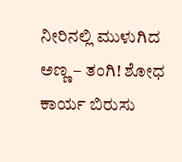ನೀರಿನಲ್ಲಿ ಮುಳುಗಿದ ಅಣ್ಣ – ತಂಗಿ! ಶೋಧ ಕಾರ್ಯ ಬಿರುಸು